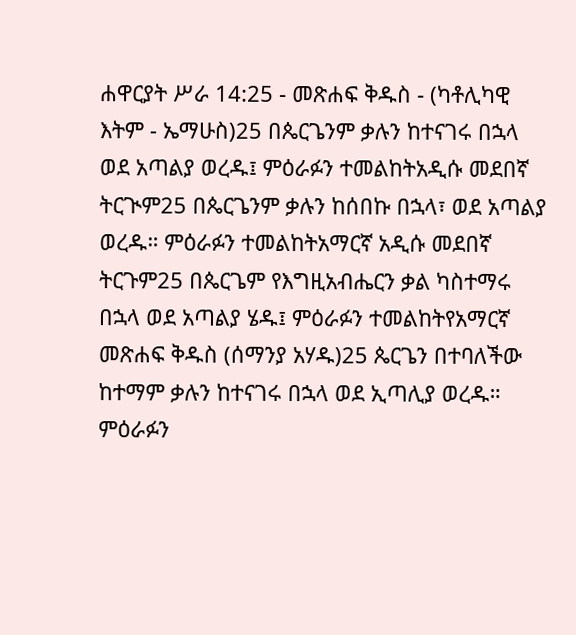ሐዋርያት ሥራ 14:25 - መጽሐፍ ቅዱስ - (ካቶሊካዊ እትም - ኤማሁስ)25 በጴርጌንም ቃሉን ከተናገሩ በኋላ ወደ አጣልያ ወረዱ፤ ምዕራፉን ተመልከትአዲሱ መደበኛ ትርጒም25 በጴርጌንም ቃሉን ከሰበኩ በኋላ፣ ወደ አጣልያ ወረዱ። ምዕራፉን ተመልከትአማርኛ አዲሱ መደበኛ ትርጉም25 በጴርጌም የእግዚአብሔርን ቃል ካስተማሩ በኋላ ወደ አጣልያ ሄዱ፤ ምዕራፉን ተመልከትየአማርኛ መጽሐፍ ቅዱስ (ሰማንያ አሃዱ)25 ጴርጌን በተባለችው ከተማም ቃሉን ከተናገሩ በኋላ ወደ ኢጣሊያ ወረዱ። ምዕራፉን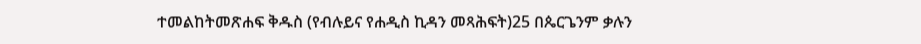ተመልከትመጽሐፍ ቅዱስ (የብሉይና የሐዲስ ኪዳን መጻሕፍት)25 በጴርጌንም ቃሉን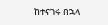ከተናገሩ በኋላ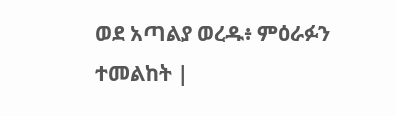ወደ አጣልያ ወረዱ፥ ምዕራፉን ተመልከት |